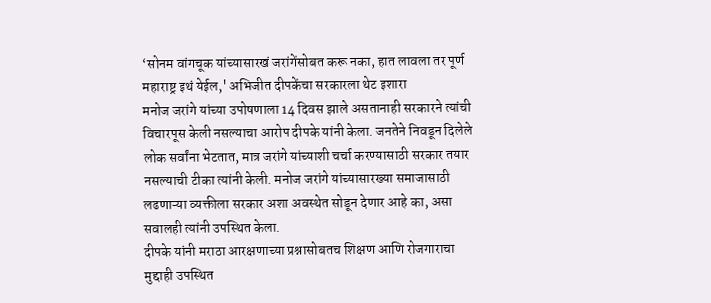‘सोनम वांगचूक यांच्यासारखं जरांगेंसोबत करू नका, हात लावला तर पूर्ण महाराष्ट्र इथं येईल,' अभिजीत दीपकेंचा सरकारला थेट इशारा
मनोज जरांगे यांच्या उपोषणाला 14 दिवस झाले असतानाही सरकारने त्यांची विचारपूस केली नसल्याचा आरोप दीपके यांनी केला. जनतेने निवडून दिलेले लोक सर्वांना भेटतात, मात्र जरांगे यांच्याशी चर्चा करण्यासाठी सरकार तयार नसल्याची टीका त्यांनी केली. मनोज जरांगे यांच्यासारख्या समाजासाठी लढणाऱ्या व्यक्तीला सरकार अशा अवस्थेत सोडून देणार आहे का, असा सवालही त्यांनी उपस्थित केला.
दीपके यांनी मराठा आरक्षणाच्या प्रश्नासोबतच शिक्षण आणि रोजगाराचा मुद्दाही उपस्थित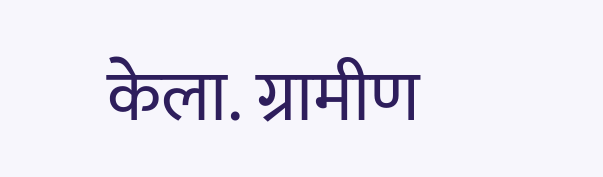केला. ग्रामीण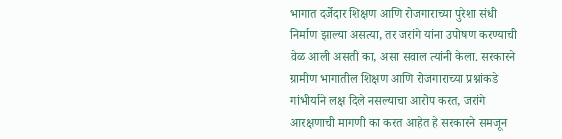भागात दर्जेदार शिक्षण आणि रोजगाराच्या पुरेशा संधी निर्माण झाल्या असत्या, तर जरांगे यांना उपोषण करण्याची वेळ आली असती का, असा सवाल त्यांनी केला. सरकारने ग्रामीण भागातील शिक्षण आणि रोजगाराच्या प्रश्नांकडे गांभीर्याने लक्ष दिले नसल्याचा आरोप करत, जरांगे आरक्षणाची मागणी का करत आहेत हे सरकारने समजून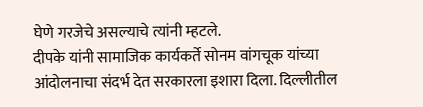घेणे गरजेचे असल्याचे त्यांनी म्हटले.
दीपके यांनी सामाजिक कार्यकर्ते सोनम वांगचूक यांच्या आंदोलनाचा संदर्भ देत सरकारला इशारा दिला. दिल्लीतील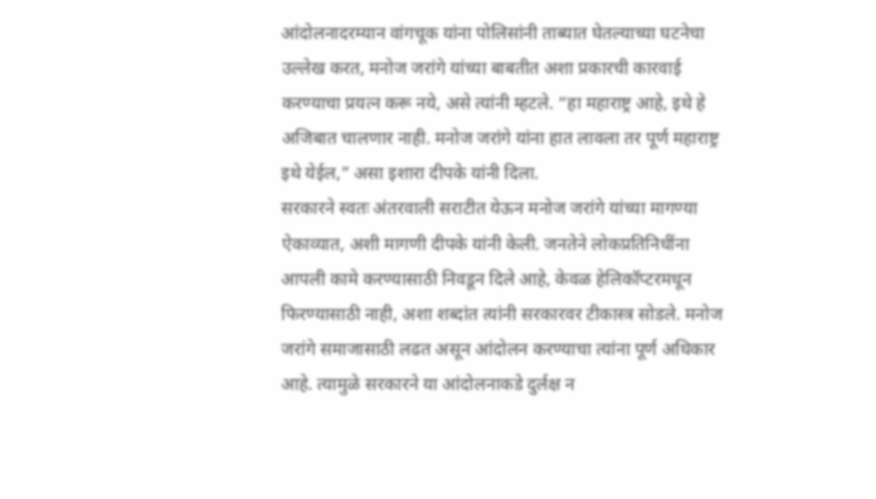आंदोलनादरम्यान वांगचूक यांना पोलिसांनी ताब्यात घेतल्याच्या घटनेचा उल्लेख करत, मनोज जरांगे यांच्या बाबतीत अशा प्रकारची कारवाई करण्याचा प्रयत्न करू नये, असे त्यांनी म्हटले. “हा महाराष्ट्र आहे, इथे हे अजिबात चालणार नाही. मनोज जरांगे यांना हात लावला तर पूर्ण महाराष्ट्र इथे येईल,” असा इशारा दीपके यांनी दिला.
सरकारने स्वतः अंतरवाली सराटीत येऊन मनोज जरांगे यांच्या मागण्या ऐकाव्यात, अशी मागणी दीपके यांनी केली. जनतेने लोकप्रतिनिधींना आपली कामे करण्यासाठी निवडून दिले आहे, केवळ हेलिकॉप्टरमधून फिरण्यासाठी नाही, अशा शब्दांत त्यांनी सरकारवर टीकास्त्र सोडले. मनोज जरांगे समाजासाठी लढत असून आंदोलन करण्याचा त्यांना पूर्ण अधिकार आहे. त्यामुळे सरकारने या आंदोलनाकडे दुर्लक्ष न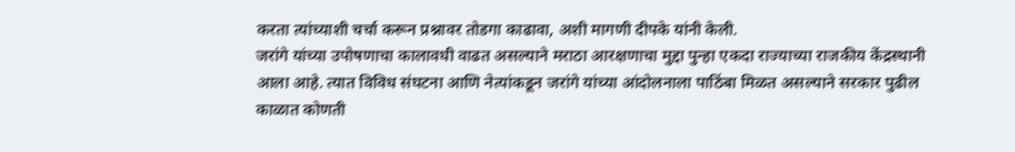करता त्यांच्याशी चर्चा करून प्रश्नावर तोडगा काढावा, अशी मागणी दीपके यांनी केली.
जरांगे यांच्या उपोषणाचा कालावधी वाढत असल्याने मराठा आरक्षणाचा मुद्दा पुन्हा एकदा राज्याच्या राजकीय केंद्रस्थानी आला आहे. त्यात विविध संघटना आणि नेत्यांकडून जरांगे यांच्या आंदोलनाला पाठिंबा मिळत असल्याने सरकार पुढील काळात कोणती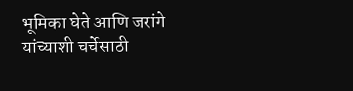भूमिका घेते आणि जरांगे यांच्याशी चर्चेसाठी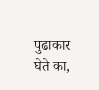पुढाकार घेते का,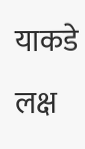याकडे लक्ष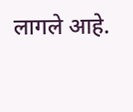लागले आहे.